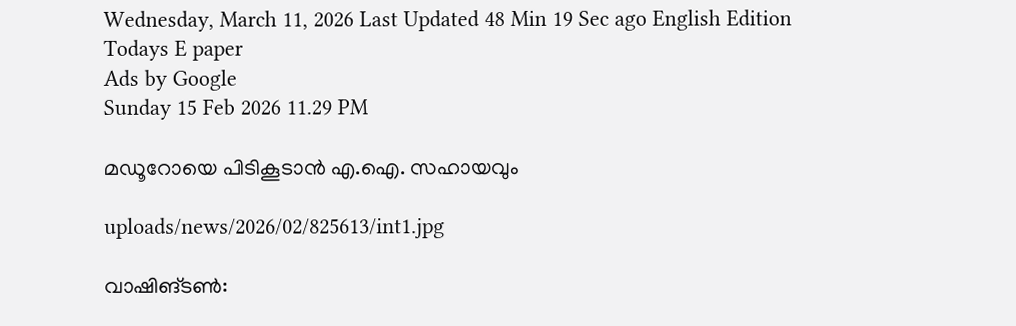Wednesday, March 11, 2026 Last Updated 48 Min 19 Sec ago English Edition
Todays E paper
Ads by Google
Sunday 15 Feb 2026 11.29 PM

മഡൂറോയെ പിടികൂടാന്‍ എ.ഐ. സഹായവും

uploads/news/2026/02/825613/int1.jpg

വാഷിങ്‌ടണ്‍: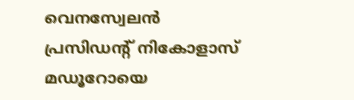വെനസ്വേലന്‍ പ്രസിഡന്റ്‌ നികോളാസ്‌ മഡൂറോയെ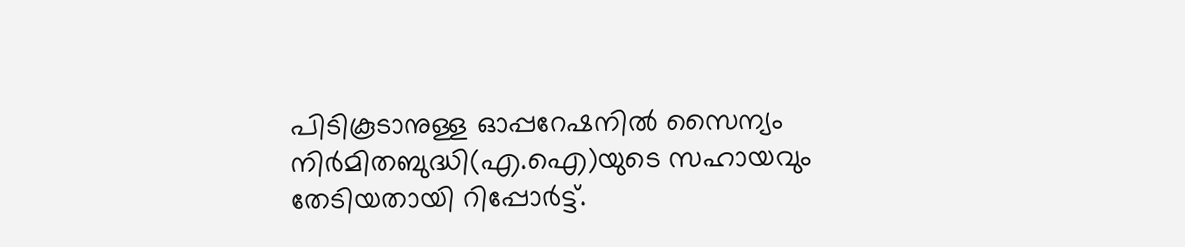പിടികൂടാനുള്ള ഓപ്പറേഷനില്‍ സൈന്യം നിര്‍മിതബുദ്ധി(എ.ഐ)യുടെ സഹായവും തേടിയതായി റിപ്പോര്‍ട്ട്‌.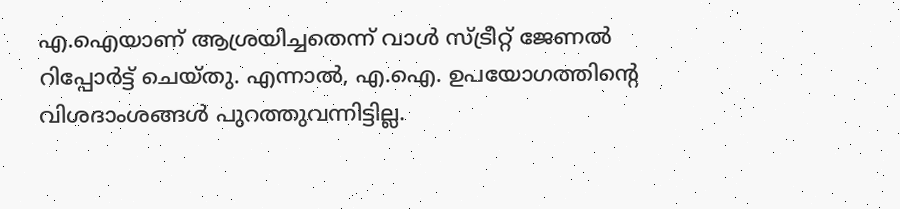എ.ഐയാണ്‌ ആശ്രയിച്ചതെന്ന്‌ വാള്‍ സ്‌ട്രീറ്റ്‌ ജേണല്‍ റിപ്പോര്‍ട്ട്‌ ചെയ്‌തു. എന്നാല്‍, എ.ഐ. ഉപയോഗത്തിന്റെ വിശദാംശങ്ങള്‍ പുറത്തുവന്നിട്ടില്ല.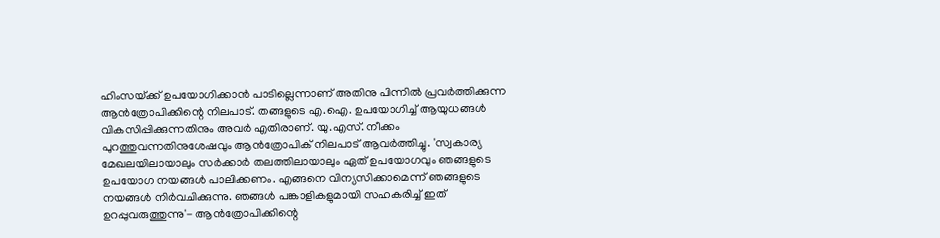ഹിംസയ്‌ക്ക്‌ ഉപയോഗിക്കാന്‍ പാടില്ലെന്നാണ്‌ അതിനു പിന്നില്‍ പ്രവര്‍ത്തിക്കുന്ന ആന്‍ത്രോപിക്കിന്റെ നിലപാട്‌. തങ്ങളുടെ എ.ഐ. ഉപയോഗിച്ച്‌ ആയുധങ്ങള്‍ വികസിപ്പിക്കുന്നതിനും അവര്‍ എതിരാണ്‌. യു.എസ്‌. നീക്കം പുറത്തുവന്നതിനുശേഷവും ആന്‍ത്രോപിക്‌ നിലപാട്‌ ആവര്‍ത്തിച്ചു. 'സ്വകാര്യ മേഖലയിലായാലും സര്‍ക്കാര്‍ തലത്തിലായാലും ഏത്‌ ഉപയോഗവും ഞങ്ങളുടെ ഉപയോഗ നയങ്ങള്‍ പാലിക്കണം. എങ്ങനെ വിന്യസിക്കാമെന്ന്‌ ഞങ്ങളുടെ നയങ്ങള്‍ നിര്‍വചിക്കുന്നു. ഞങ്ങള്‍ പങ്കാളികളുമായി സഹകരിച്ച്‌ ഇത്‌ ഉറപ്പുവരുത്തുന്നു'- ആന്‍ത്രോപിക്കിന്റെ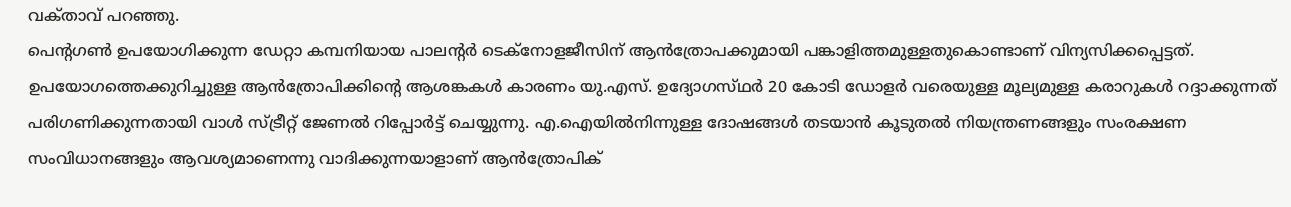വക്‌താവ്‌ പറഞ്ഞു.
പെന്റഗണ്‍ ഉപയോഗിക്കുന്ന ഡേറ്റാ കമ്പനിയായ പാലന്റര്‍ ടെക്‌നോളജീസിന്‌ ആന്‍ത്രോപക്കുമായി പങ്കാളിത്തമുള്ളതുകൊണ്ടാണ്‌ വിന്യസിക്കപ്പെട്ടത്‌. ഉപയോഗത്തെക്കുറിച്ചുള്ള ആന്‍ത്രോപിക്കിന്റെ ആശങ്കകള്‍ കാരണം യു.എസ്‌. ഉദ്യോഗസ്‌ഥര്‍ 20 കോടി ഡോളര്‍ വരെയുള്ള മൂല്യമുള്ള കരാറുകള്‍ റദ്ദാക്കുന്നത്‌ പരിഗണിക്കുന്നതായി വാള്‍ സ്‌ട്രീറ്റ്‌ ജേണല്‍ റിപ്പോര്‍ട്ട്‌ ചെയ്യുന്നു. എ.ഐയില്‍നിന്നുള്ള ദോഷങ്ങള്‍ തടയാന്‍ കൂടുതല്‍ നിയന്ത്രണങ്ങളും സംരക്ഷണ സംവിധാനങ്ങളും ആവശ്യമാണെന്നു വാദിക്കുന്നയാളാണ്‌ ആന്‍ത്രോപിക്‌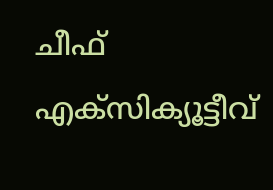ചീഫ്‌ എക്‌സിക്യൂട്ടീവ്‌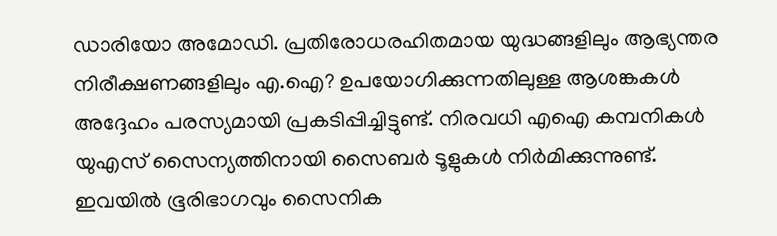ഡാരിയോ അമോഡി. പ്രതിരോധരഹിതമായ യുദ്ധങ്ങളിലും ആഭ്യന്തര നിരീക്ഷണങ്ങളിലും എ.ഐ? ഉപയോഗിക്കുന്നതിലുള്ള ആശങ്കകള്‍ അദ്ദേഹം പരസ്യമായി പ്രകടിപ്പിച്ചിട്ടുണ്ട്‌. നിരവധി എഐ കമ്പനികള്‍ യുഎസ്‌ സൈന്യത്തിനായി സൈബര്‍ ടൂളുകള്‍ നിര്‍മിക്കുന്നുണ്ട്‌. ഇവയില്‍ ഭൂരിഭാഗവും സൈനിക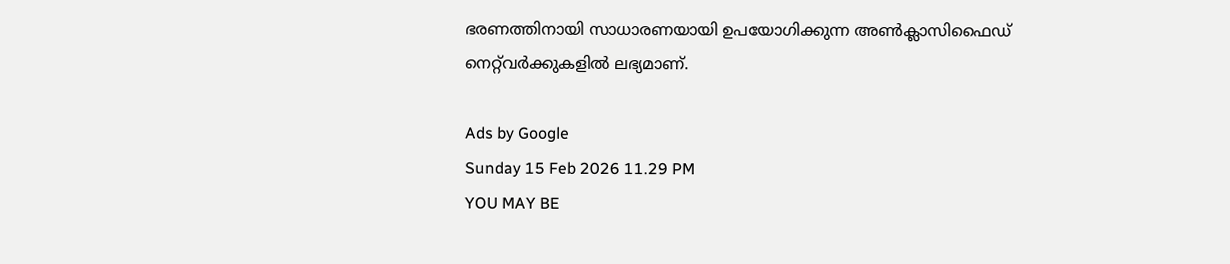ഭരണത്തിനായി സാധാരണയായി ഉപയോഗിക്കുന്ന അണ്‍ക്ലാസിഫൈഡ്‌ നെറ്റ്‌വര്‍ക്കുകളില്‍ ലഭ്യമാണ്‌.

Ads by Google
Sunday 15 Feb 2026 11.29 PM
YOU MAY BE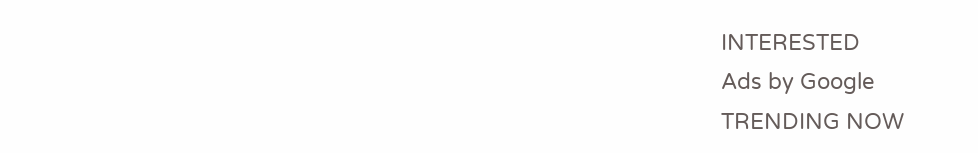INTERESTED
Ads by Google
TRENDING NOW